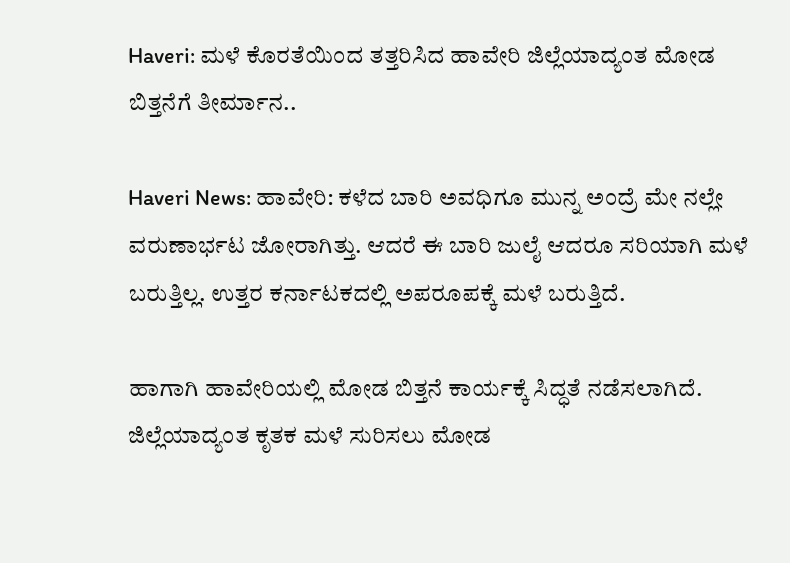Haveri: ಮಳೆ ಕೊರತೆಯಿಂದ ತತ್ತರಿಸಿದ ಹಾವೇರಿ ಜಿಲ್ಲೆಯಾದ್ಯಂತ ಮೋಡ ಬಿತ್ತನೆಗೆ ತೀರ್ಮಾನ..

Haveri News: ಹಾವೇರಿ: ಕಳೆದ ಬಾರಿ ಅವಧಿಗೂ ಮುನ್ನ ಅಂದ್ರೆ ಮೇ ನಲ್ಲೇ ವರುಣಾರ್ಭಟ ಜೋರಾಗಿತ್ತು. ಆದರೆ ಈ ಬಾರಿ ಜುಲೈ ಆದರೂ ಸರಿಯಾಗಿ ಮಳೆ ಬರುತ್ತಿಲ್ಲ. ಉತ್ತರ ಕರ್ನಾಟಕದಲ್ಲಿ ಅಪರೂಪಕ್ಕೆ ಮಳೆ ಬರುತ್ತಿದೆ.

ಹಾಗಾಗಿ ಹಾವೇರಿಯಲ್ಲಿ ಮೋಡ ಬಿತ್ತನೆ ಕಾರ್ಯಕ್ಕೆ ಸಿದ್ಧತೆ ನಡೆಸಲಾಗಿದೆ. ಜಿಲ್ಲೆಯಾದ್ಯಂತ ಕೃತಕ ಮಳೆ ಸುರಿಸಲು ಮೋಡ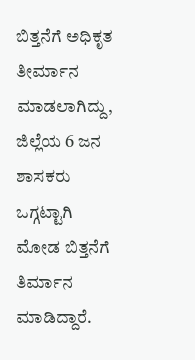ಬಿತ್ತನೆಗೆ ಅಧಿಕೃತ ತೀರ್ಮಾನ ಮಾಡಲಾಗಿದ್ದು, ಜಿಲ್ಲೆಯ 6 ಜನ ಶಾಸಕರು ಒಗ್ಗಟ್ಟಾಗಿ ಮೋಡ ಬಿತ್ತನೆಗೆ ತಿರ್ಮಾನ ಮಾಡಿದ್ದಾರೆ.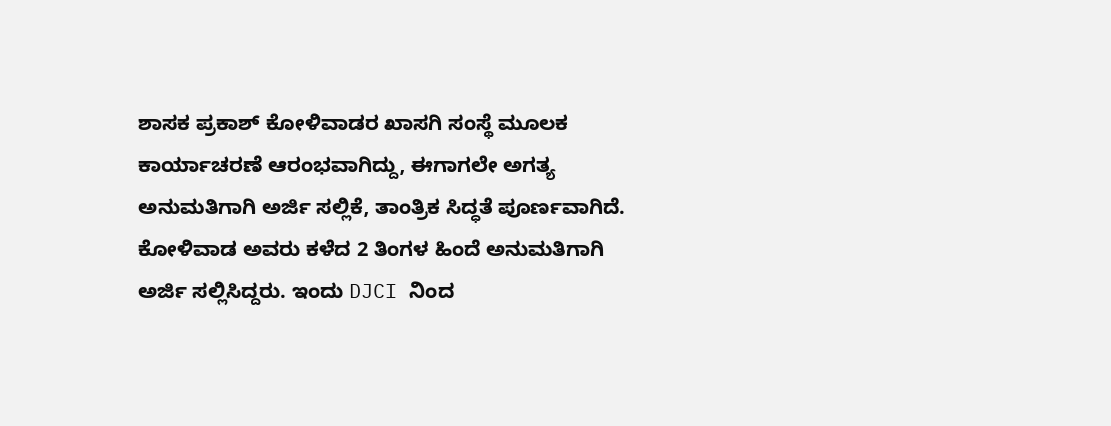ಶಾಸಕ ಪ್ರಕಾಶ್ ಕೋಳಿವಾಡರ ಖಾಸಗಿ ಸಂಸ್ಥೆ ಮೂಲಕ ಕಾರ್ಯಾಚರಣೆ ಆರಂಭವಾಗಿದ್ದು, ಈಗಾಗಲೇ ಅಗತ್ಯ ಅನುಮತಿಗಾಗಿ ಅರ್ಜಿ ಸಲ್ಲಿಕೆ, ತಾಂತ್ರಿಕ ಸಿದ್ಧತೆ ಪೂರ್ಣವಾಗಿದೆ. ಕೋಳಿವಾಡ ಅವರು ಕಳೆದ 2 ತಿಂಗಳ ಹಿಂದೆ ಅನುಮತಿಗಾಗಿ ಅರ್ಜಿ ಸಲ್ಲಿಸಿದ್ದರು. ಇಂದು DJCI ನಿಂದ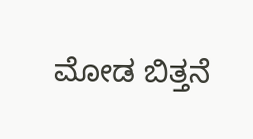ಮೋಡ ಬಿತ್ತನೆ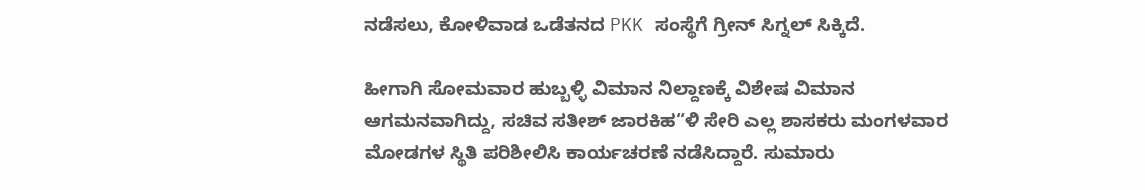ನಡೆಸಲು, ಕೋಳಿವಾಡ ಒಡೆತನದ PKK ಸಂಸ್ಥೆಗೆ ಗ್ರೀನ್ ಸಿಗ್ನಲ್ ಸಿಕ್ಕಿದೆ.

ಹೀಗಾಗಿ ಸೋಮವಾರ ಹುಬ್ಬಳ್ಳಿ ವಿಮಾನ ನಿಲ್ದಾಣಕ್ಕೆ ವಿಶೇಷ ವಿಮಾನ ಆಗಮನವಾಗಿದ್ದು, ಸಚಿವ ಸತೀಶ್ ಜಾರಕಿಹ“ಳಿ ಸೇರಿ ಎಲ್ಲ ಶಾಸಕರು ಮಂಗಳವಾರ ಮೋಡಗಳ ಸ್ಥಿತಿ ಪರಿಶೀಲಿಸಿ ಕಾರ್ಯಚರಣೆ ನಡೆಸಿದ್ದಾರೆ. ಸುಮಾರು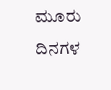ಮೂರು ದಿನಗಳ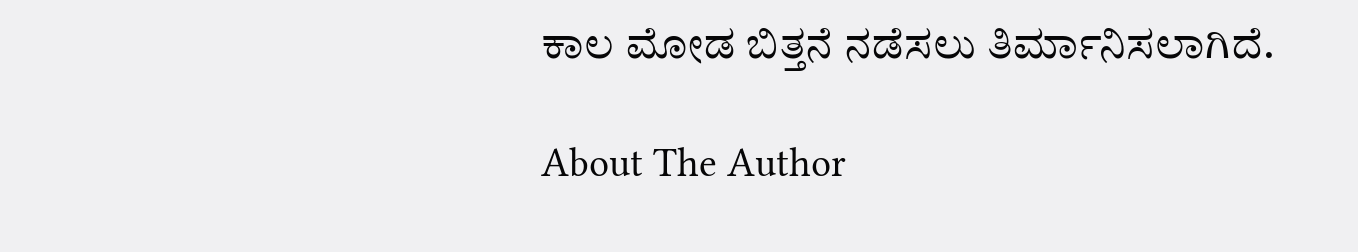ಕಾಲ ಮೋಡ ಬಿತ್ತನೆ ನಡೆಸಲು ತಿರ್ಮಾನಿಸಲಾಗಿದೆ.

About The Author